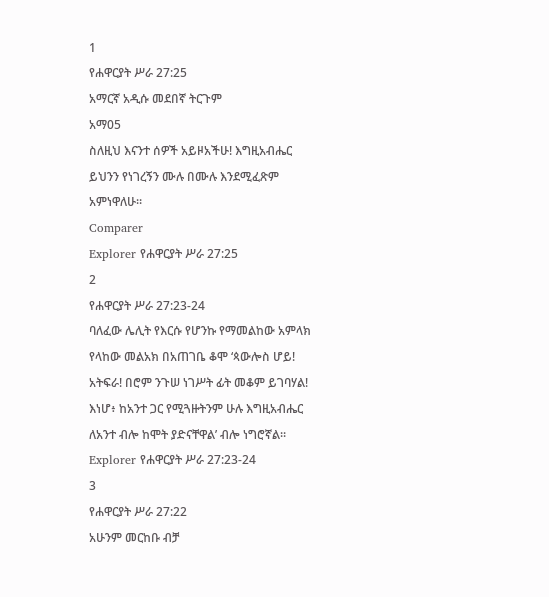1
የሐዋርያት ሥራ 27:25
አማርኛ አዲሱ መደበኛ ትርጉም
አማ05
ስለዚህ እናንተ ሰዎች አይዞአችሁ! እግዚአብሔር ይህንን የነገረኝን ሙሉ በሙሉ እንደሚፈጽም አምነዋለሁ።
Comparer
Explorer የሐዋርያት ሥራ 27:25
2
የሐዋርያት ሥራ 27:23-24
ባለፈው ሌሊት የእርሱ የሆንኩ የማመልከው አምላክ የላከው መልአክ በአጠገቤ ቆሞ ‘ጳውሎስ ሆይ! አትፍራ! በሮም ንጉሠ ነገሥት ፊት መቆም ይገባሃል! እነሆ፥ ከአንተ ጋር የሚጓዙትንም ሁሉ እግዚአብሔር ለአንተ ብሎ ከሞት ያድናቸዋል’ ብሎ ነግሮኛል።
Explorer የሐዋርያት ሥራ 27:23-24
3
የሐዋርያት ሥራ 27:22
አሁንም መርከቡ ብቻ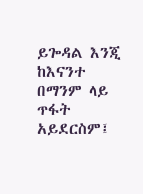ይጐዳል እንጂ ከእናንተ በማንም ላይ ጥፋት አይደርስም፤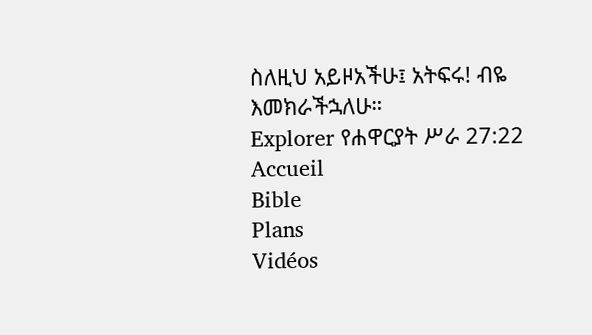ስለዚህ አይዞአችሁ፤ አትፍሩ! ብዬ እመክራችኋለሁ።
Explorer የሐዋርያት ሥራ 27:22
Accueil
Bible
Plans
Vidéos